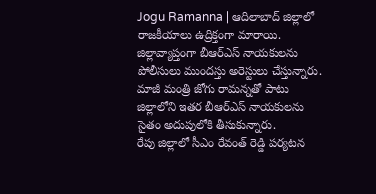Jogu Ramanna | ఆదిలాబాద్ జిల్లాలో రాజకీయాలు ఉద్రిక్తంగా మారాయి. జిల్లావ్యాప్తంగా బీఆర్ఎస్ నాయకులను పోలీసులు ముందస్తు అరెస్టులు చేస్తున్నారు. మాజీ మంత్రి జోగు రామన్నతో పాటు జిల్లాలోని ఇతర బీఆర్ఎస్ నాయకులను సైతం అదుపులోకి తీసుకున్నారు.
రేపు జిల్లాలో సీఎం రేవంత్ రెడ్డి పర్యటన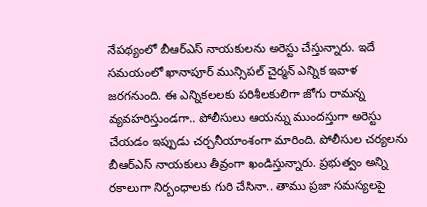నేపథ్యంలో బీఆర్ఎస్ నాయకులను అరెస్టు చేస్తున్నారు. ఇదే సమయంలో ఖానాపూర్ మున్సిపల్ చైర్మన్ ఎన్నిక ఇవాళ జరగనుంది. ఈ ఎన్నికలలకు పరిశీలకులిగా జోగు రామన్న వ్యవహరిస్తుండగా.. పోలీసులు ఆయన్ను ముందస్తుగా అరెస్టు చేయడం ఇప్పుడు చర్చనీయాంశంగా మారింది. పోలీసుల చర్యలను బీఆర్ఎస్ నాయకులు తీవ్రంగా ఖండిస్తున్నారు. ప్రభుత్వం అన్ని రకాలుగా నిర్బంధాలకు గురి చేసినా.. తాము ప్రజా సమస్యలపై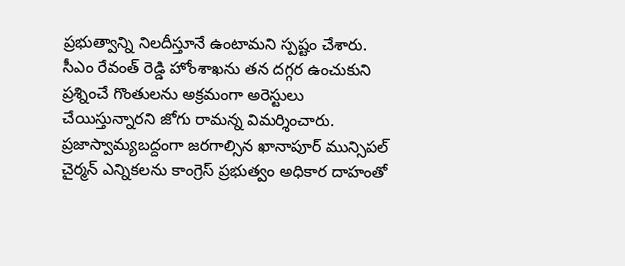ప్రభుత్వాన్ని నిలదీస్తూనే ఉంటామని స్పష్టం చేశారు.
సీఎం రేవంత్ రెడ్డి హోంశాఖను తన దగ్గర ఉంచుకుని ప్రశ్నించే గొంతులను అక్రమంగా అరెస్టులు చేయిస్తున్నారని జోగు రామన్న విమర్శించారు. ప్రజాస్వామ్యబద్దంగా జరగాల్సిన ఖానాపూర్ మున్సిపల్ చైర్మన్ ఎన్నికలను కాంగ్రెస్ ప్రభుత్వం అధికార దాహంతో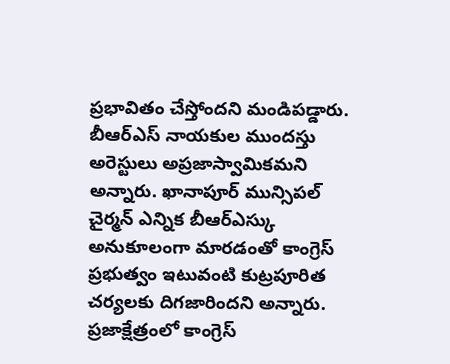ప్రభావితం చేస్తోందని మండిపడ్డారు. బీఆర్ఎస్ నాయకుల ముందస్తు అరెస్టులు అప్రజాస్వామికమని అన్నారు. ఖానాపూర్ మున్సిపల్ చైర్మన్ ఎన్నిక బీఆర్ఎస్కు అనుకూలంగా మారడంతో కాంగ్రెస్ ప్రభుత్వం ఇటువంటి కుట్రపూరిత చర్యలకు దిగజారిందని అన్నారు. ప్రజాక్షేత్రంలో కాంగ్రెస్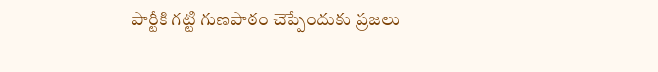పార్టీకి గట్టి గుణపాఠం చెప్పేందుకు ప్రజలు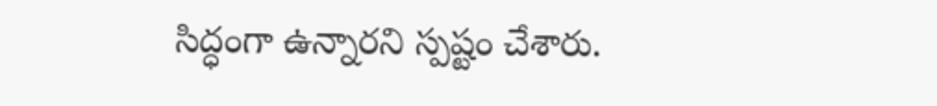సిద్ధంగా ఉన్నారని స్పష్టం చేశారు.